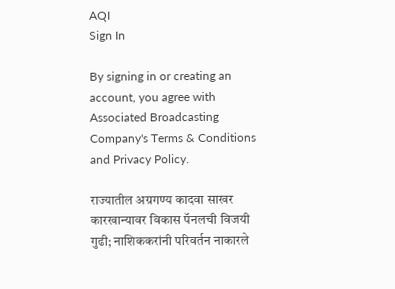AQI
Sign In

By signing in or creating an account, you agree with Associated Broadcasting Company's Terms & Conditions and Privacy Policy.

राज्यातील अग्रगण्य कादवा साखर कारखान्यावर विकास पॅनलची विजयी गुढी; नाशिककरांनी परिवर्तन नाकारले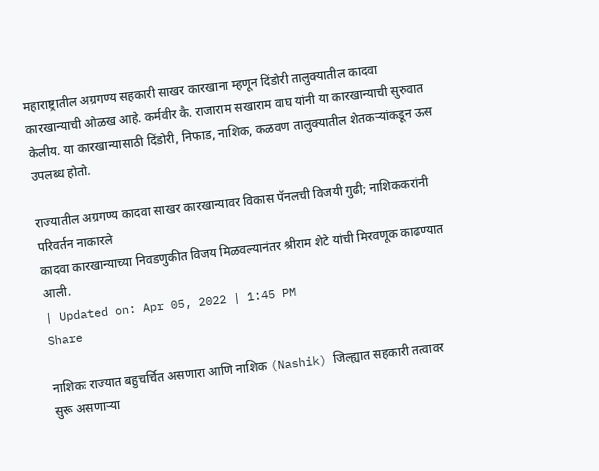महाराष्ट्रातील अग्रगण्य सहकारी साखर कारखाना म्हणून दिंडोरी तालुक्यातील कादवा कारखान्याची ओळख आहे. कर्मवीर कै. राजाराम सखाराम वाघ यांनी या कारखान्याची सुरुवात केलीय. या कारखान्यासाठी दिंडोरी, निफाड, नाशिक, कळवण तालुक्यातील शेतकऱ्यांकडून ऊस उपलब्ध होतो.

राज्यातील अग्रगण्य कादवा साखर कारखान्यावर विकास पॅनलची विजयी गुढी; नाशिककरांनी परिवर्तन नाकारले
कादवा कारखान्याच्या निवडणुकीत विजय मिळवल्यानंतर श्रीराम शेटे यांची मिरवणूक काढण्यात आली.
| Updated on: Apr 05, 2022 | 1:45 PM
Share

नाशिकः राज्यात बहुचर्चित असणारा आणि नाशिक (Nashik) जिल्ह्यात सहकारी तत्वावर सुरू असणाऱ्या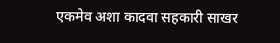एकमेव अशा कादवा सहकारी साखर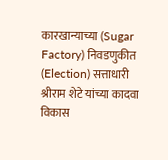कारखान्याच्या (Sugar Factory) निवडणुकीत (Election) सत्ताधारी श्रीराम शेटे यांच्या कादवा विकास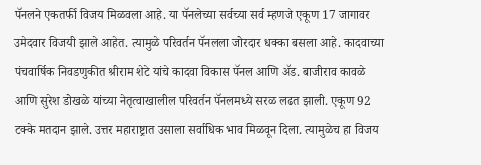पॅनलने एकतर्फी विजय मिळवला आहे. या पॅनलेच्या सर्वच्या सर्व म्हणजे एकूण 17 जागावर उमेदवार विजयी झाले आहेत. त्यामुळे परिवर्तन पॅनलला जोरदार धक्का बसला आहे. कादवाच्या पंचवार्षिक निवडणुकीत श्रीराम शेटे यांचे कादवा विकास पॅनल आणि ॲड. बाजीराव कावळे आणि सुरेश डोखळे यांच्या नेतृत्वाखालील परिवर्तन पॅनलमध्ये सरळ लढत झाली. एकूण 92 टक्के मतदान झाले. उत्तर महाराष्ट्रात उसाला सर्वाधिक भाव मिळवून दिला. त्यामुळेच हा विजय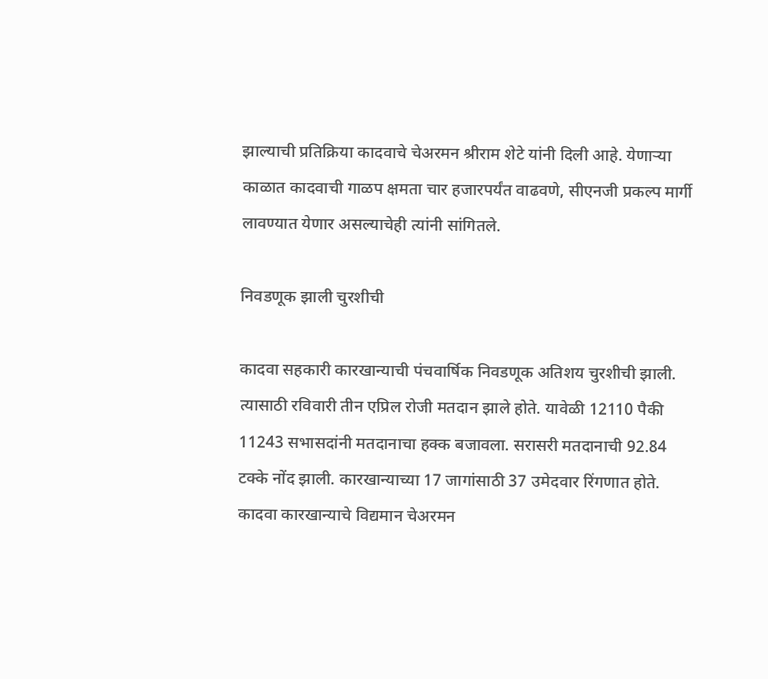झाल्याची प्रतिक्रिया कादवाचे चेअरमन श्रीराम शेटे यांनी दिली आहे. येणाऱ्या काळात कादवाची गाळप क्षमता चार हजारपर्यंत वाढवणे, सीएनजी प्रकल्प मार्गी लावण्यात येणार असल्याचेही त्यांनी सांगितले.

निवडणूक झाली चुरशीची

कादवा सहकारी कारखान्याची पंचवार्षिक निवडणूक अतिशय चुरशीची झाली. त्यासाठी रविवारी तीन एप्रिल रोजी मतदान झाले होते. यावेळी 12110 पैकी 11243 सभासदांनी मतदानाचा हक्क बजावला. सरासरी मतदानाची 92.84 टक्के नोंद झाली. कारखान्याच्या 17 जागांसाठी 37 उमेदवार रिंगणात होते. कादवा कारखान्याचे विद्यमान चेअरमन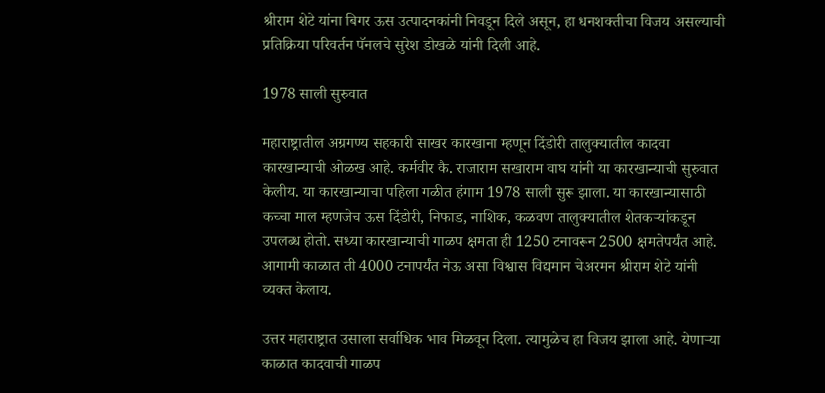श्रीराम शेटे यांना बिगर ऊस उत्पादनकांनी निवडून दिले असून, हा धनशक्तीचा विजय असल्याची प्रतिक्रिया परिवर्तन पॅनलचे सुरेश डोखळे यांनी दिली आहे.

1978 साली सुरुवात

महाराष्ट्रातील अग्रगण्य सहकारी साखर कारखाना म्हणून दिंडोरी तालुक्यातील कादवा कारखान्याची ओळख आहे. कर्मवीर कै. राजाराम सखाराम वाघ यांनी या कारखान्याची सुरुवात केलीय. या कारखान्याचा पहिला गळीत हंगाम 1978 साली सुरू झाला. या कारखान्यासाठी कच्चा माल म्हणजेच ऊस दिंडोरी, निफाड, नाशिक, कळवण तालुक्यातील शेतकऱ्यांकडून उपलब्ध होतो. सध्या कारखान्याची गाळप क्षमता ही 1250 टनावरून 2500 क्षमतेपर्यंत आहे. आगामी काळात ती 4000 टनापर्यंत नेऊ असा विश्वास विद्यमान चेअरमन श्रीराम शेटे यांनी व्यक्त केलाय.

उत्तर महाराष्ट्रात उसाला सर्वाधिक भाव मिळवून दिला. त्यामुळेच हा विजय झाला आहे. येणाऱ्या काळात कादवाची गाळप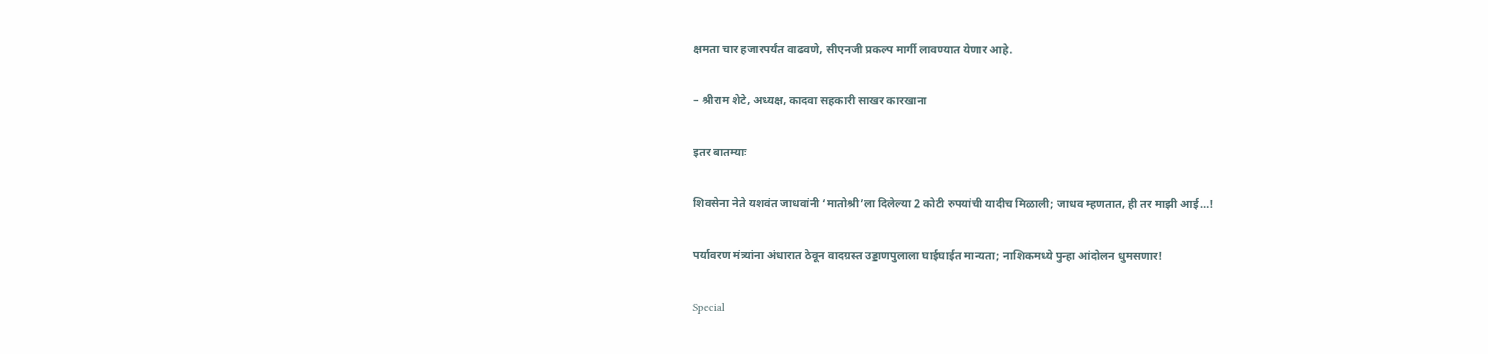क्षमता चार हजारपर्यंत वाढवणे, सीएनजी प्रकल्प मार्गी लावण्यात येणार आहे.

– श्रीराम शेटे, अध्यक्ष, कादवा सहकारी साखर कारखाना

इतर बातम्याः

शिवसेना नेते यशवंत जाधवांनी ‘मातोश्री’ला दिलेल्या 2 कोटी रुपयांची यादीच मिळाली; जाधव म्हणतात, ही तर माझी आई…!

पर्यावरण मंत्र्यांना अंधारात ठेवून वादग्रस्त उड्डाणपुलाला घाईघाईत मान्यता; नाशिकमध्ये पुन्हा आंदोलन धुमसणार!

Special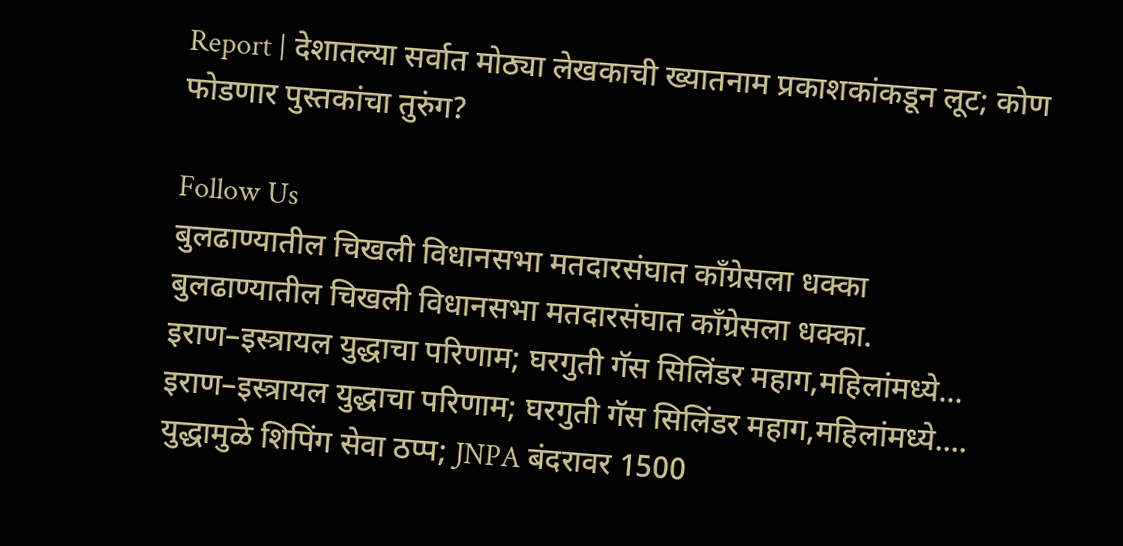Report | देशातल्या सर्वात मोठ्या लेखकाची ख्यातनाम प्रकाशकांकडून लूट; कोण फोडणार पुस्तकांचा तुरुंग?

Follow Us
बुलढाण्यातील चिखली विधानसभा मतदारसंघात काँग्रेसला धक्का
बुलढाण्यातील चिखली विधानसभा मतदारसंघात काँग्रेसला धक्का.
इराण–इस्त्रायल युद्धाचा परिणाम; घरगुती गॅस सिलिंडर महाग,महिलांमध्ये...
इराण–इस्त्रायल युद्धाचा परिणाम; घरगुती गॅस सिलिंडर महाग,महिलांमध्ये....
युद्धामुळे शिपिंग सेवा ठप्प; JNPA बंदरावर 1500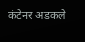कंटेनर अडकले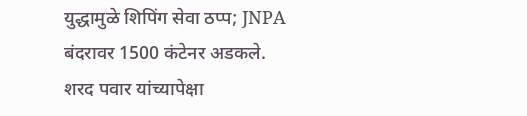युद्धामुळे शिपिंग सेवा ठप्प; JNPA बंदरावर 1500 कंटेनर अडकले.
शरद पवार यांच्यापेक्षा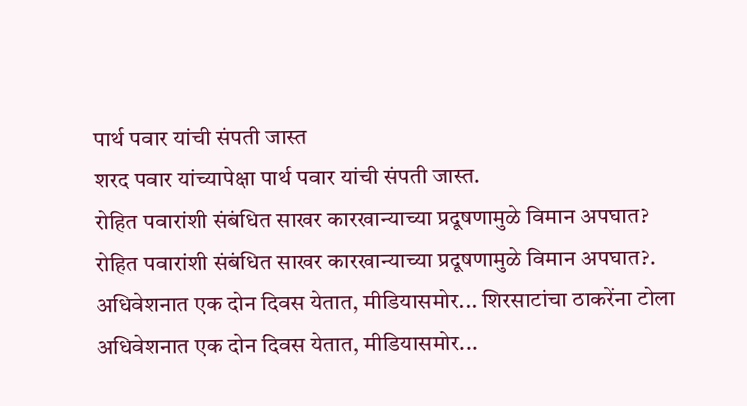पार्थ पवार यांची संपती जास्त
शरद पवार यांच्यापेक्षा पार्थ पवार यांची संपती जास्त.
रोहित पवारांशी संबंधित साखर कारखान्याच्या प्रदूषणामुळे विमान अपघात?
रोहित पवारांशी संबंधित साखर कारखान्याच्या प्रदूषणामुळे विमान अपघात?.
अधिवेशनात एक दोन दिवस येतात, मीडियासमोर... शिरसाटांचा ठाकरेंना टोला
अधिवेशनात एक दोन दिवस येतात, मीडियासमोर...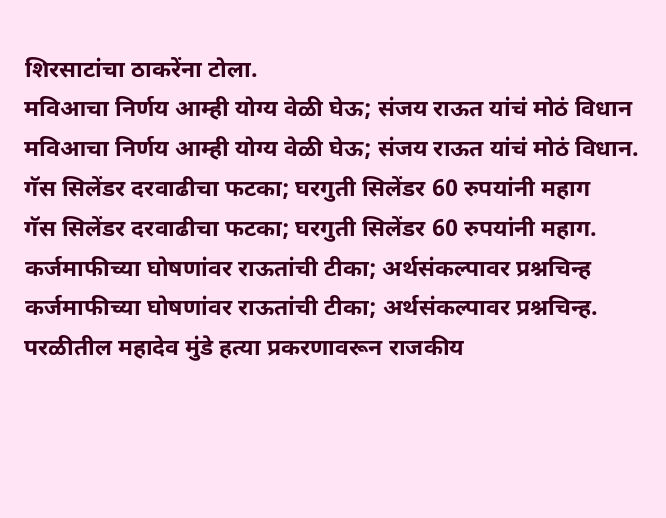शिरसाटांचा ठाकरेंना टोला.
मविआचा निर्णय आम्ही योग्य वेळी घेऊ; संजय राऊत यांचं मोठं विधान
मविआचा निर्णय आम्ही योग्य वेळी घेऊ; संजय राऊत यांचं मोठं विधान.
गॅस सिलेंडर दरवाढीचा फटका; घरगुती सिलेंडर 60 रुपयांनी महाग
गॅस सिलेंडर दरवाढीचा फटका; घरगुती सिलेंडर 60 रुपयांनी महाग.
कर्जमाफीच्या घोषणांवर राऊतांची टीका; अर्थसंकल्पावर प्रश्नचिन्ह
कर्जमाफीच्या घोषणांवर राऊतांची टीका; अर्थसंकल्पावर प्रश्नचिन्ह.
परळीतील महादेव मुंडे हत्या प्रकरणावरून राजकीय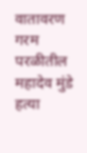वातावरण गरम
परळीतील महादेव मुंडे हत्या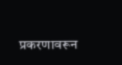प्रकरणावरून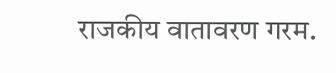राजकीय वातावरण गरम.